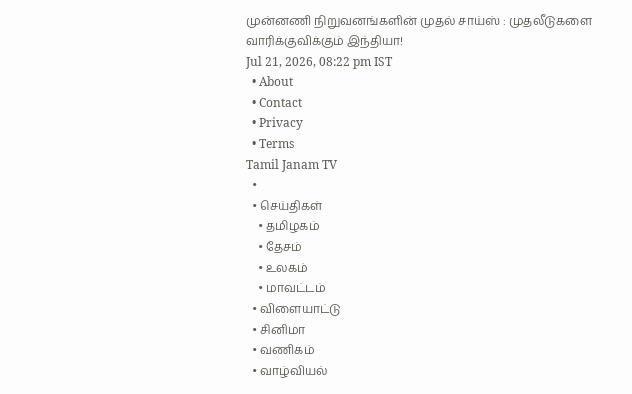முன்னணி நிறுவனங்களின் முதல் சாய்ஸ் : முதலீடுகளை வாரிக்குவிக்கும் இந்தியா!
Jul 21, 2026, 08:22 pm IST
  • About
  • Contact
  • Privacy
  • Terms
Tamil Janam TV
  •
  • செய்திகள்
    • தமிழகம்
    • தேசம்
    • உலகம்
    • மாவட்டம்
  • விளையாட்டு
  • சினிமா
  • வணிகம்
  • வாழ்வியல்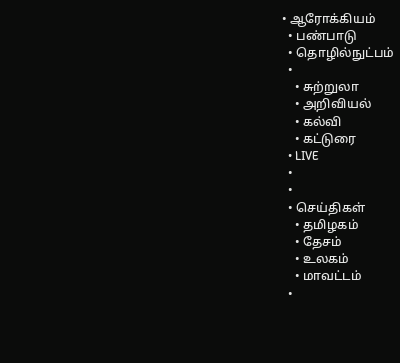• ஆரோக்கியம்
  • பண்பாடு
  • தொழில்நுட்பம்
  •
    • சுற்றுலா
    • அறிவியல்
    • கல்வி
    • கட்டுரை
  • LIVE
  •
  •
  • செய்திகள்
    • தமிழகம்
    • தேசம்
    • உலகம்
    • மாவட்டம்
  •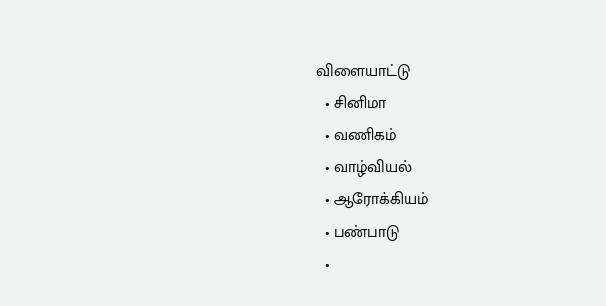விளையாட்டு
  • சினிமா
  • வணிகம்
  • வாழ்வியல்
  • ஆரோக்கியம்
  • பண்பாடு
  •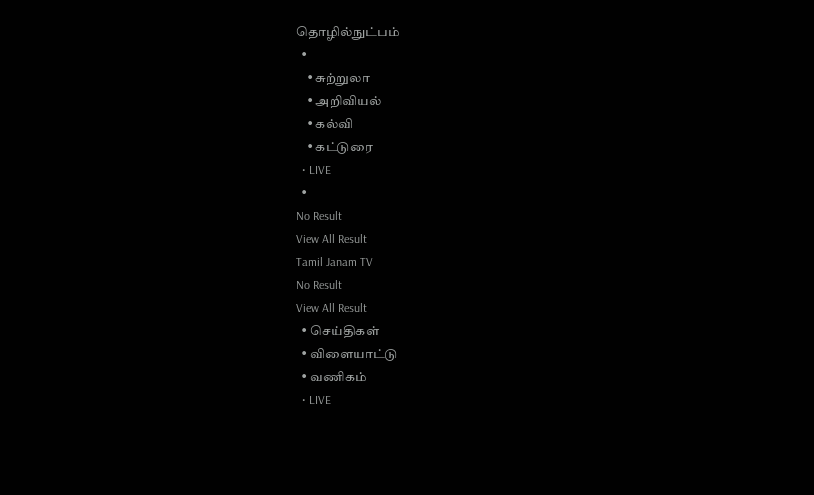தொழில்நுட்பம்
  •
    • சுற்றுலா
    • அறிவியல்
    • கல்வி
    • கட்டுரை
  • LIVE
  •
No Result
View All Result
Tamil Janam TV
No Result
View All Result
  • செய்திகள்
  • விளையாட்டு
  • வணிகம்
  • LIVE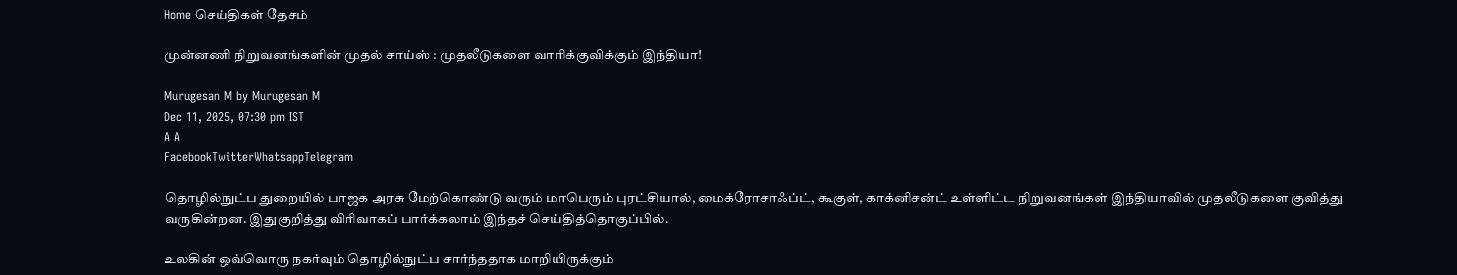Home செய்திகள் தேசம்

முன்னணி நிறுவனங்களின் முதல் சாய்ஸ் : முதலீடுகளை வாரிக்குவிக்கும் இந்தியா!

Murugesan M by Murugesan M
Dec 11, 2025, 07:30 pm IST
A A
FacebookTwitterWhatsappTelegram

தொழில்நுட்ப துறையில் பாஜக அரசு மேற்கொண்டு வரும் மாபெரும் புரட்சியால், மைக்ரோசாஃப்ட், கூகுள், காக்னிசன்ட் உள்ளிட்ட நிறுவனங்கள் இந்தியாவில் முதலீடுகளை குவித்து வருகின்றன. இதுகுறித்து விரிவாகப் பார்க்கலாம் இந்தச் செய்தித்தொகுப்பில்.

உலகின் ஒவ்வொரு நகர்வும் தொழில்நுட்ப சார்ந்ததாக மாறியிருக்கும்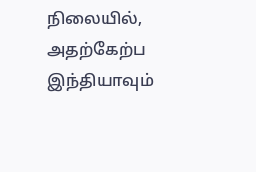நிலையில், அதற்கேற்ப இந்தியாவும்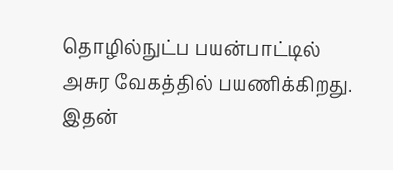தொழில்நுட்ப பயன்பாட்டில் அசுர வேகத்தில் பயணிக்கிறது. இதன்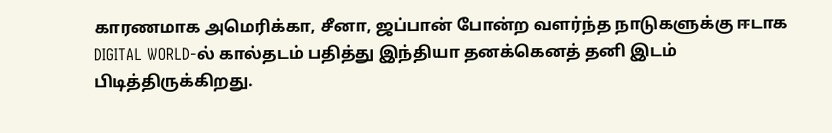காரணமாக அமெரிக்கா, சீனா, ஜப்பான் போன்ற வளர்ந்த நாடுகளுக்கு ஈடாக DIGITAL WORLD-ல் கால்தடம் பதித்து இந்தியா தனக்கெனத் தனி இடம் பிடித்திருக்கிறது.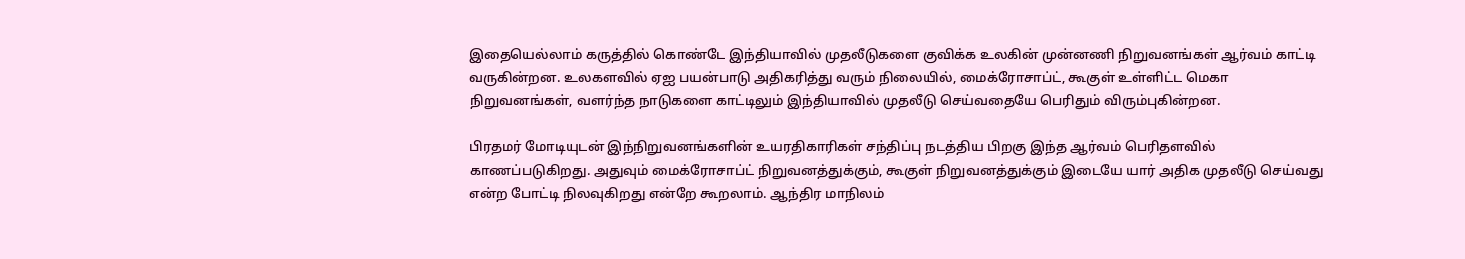இதையெல்லாம் கருத்தில் கொண்டே இந்தியாவில் முதலீடுகளை குவிக்க உலகின் முன்னணி நிறுவனங்கள் ஆர்வம் காட்டி வருகின்றன. உலகளவில் ஏஐ பயன்பாடு அதிகரித்து வரும் நிலையில், மைக்ரோசாப்ட், கூகுள் உள்ளிட்ட மெகா நிறுவனங்கள், வளர்ந்த நாடுகளை காட்டிலும் இந்தியாவில் முதலீடு செய்வதையே பெரிதும் விரும்புகின்றன.

பிரதமர் மோடியுடன் இந்நிறுவனங்களின் உயரதிகாரிகள் சந்திப்பு நடத்திய பிறகு இந்த ஆர்வம் பெரிதளவில் காணப்படுகிறது. அதுவும் மைக்ரோசாப்ட் நிறுவனத்துக்கும், கூகுள் நிறுவனத்துக்கும் இடையே யார் அதிக முதலீடு செய்வது என்ற போட்டி நிலவுகிறது என்றே கூறலாம். ஆந்திர மாநிலம்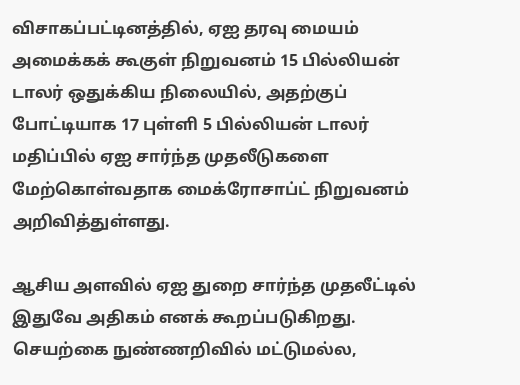விசாகப்பட்டினத்தில், ஏஐ தரவு மையம் அமைக்கக் கூகுள் நிறுவனம் 15 பில்லியன் டாலர் ஒதுக்கிய நிலையில், அதற்குப் போட்டியாக 17 புள்ளி 5 பில்லியன் டாலர் மதிப்பில் ஏஐ சார்ந்த முதலீடுகளை மேற்கொள்வதாக மைக்ரோசாப்ட் நிறுவனம் அறிவித்துள்ளது.

ஆசிய அளவில் ஏஐ துறை சார்ந்த முதலீட்டில் இதுவே அதிகம் எனக் கூறப்படுகிறது. செயற்கை நுண்ணறிவில் மட்டுமல்ல,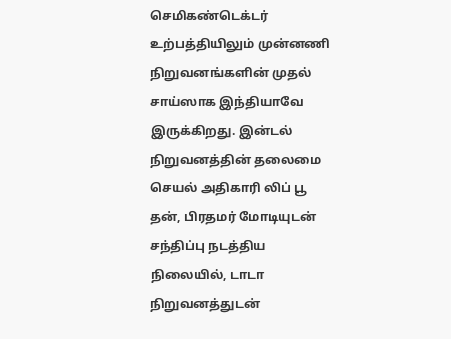செமிகண்டெக்டர் உற்பத்தியிலும் முன்னணி நிறுவனங்களின் முதல் சாய்ஸாக இந்தியாவே இருக்கிறது. இன்டல் நிறுவனத்தின் தலைமை செயல் அதிகாரி லிப் பூ தன், பிரதமர் மோடியுடன் சந்திப்பு நடத்திய நிலையில், டாடா நிறுவனத்துடன்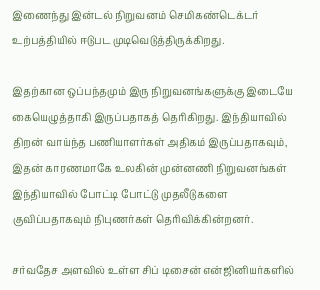இணைந்து இன்டல் நிறுவனம் செமிகண்டெக்டர் உற்பத்தியில் ஈடுபட முடிவெடுத்திருக்கிறது.

இதற்கான ஒப்பந்தமும் இரு நிறுவனங்களுக்கு இடையே கையெழுத்தாகி இருப்பதாகத் தெரிகிறது. இந்தியாவில் திறன் வாய்ந்த பணியாளர்கள் அதிகம் இருப்பதாகவும், இதன் காரணமாகே உலகின் முன்னணி நிறுவனங்கள் இந்தியாவில் போட்டி போட்டு முதலீடுகளை குவிப்பதாகவும் நிபுணர்கள் தெரிவிக்கின்றனர்.

சர்வதேச அளவில் உள்ள சிப் டிசைன் என்ஜினியர்களில்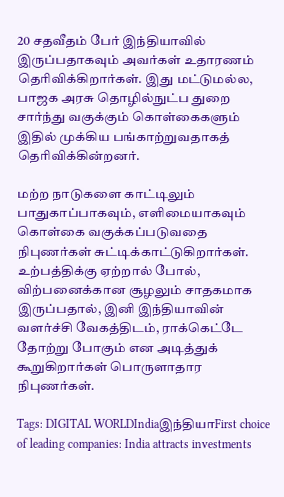20 சதவீதம் பேர் இந்தியாவில் இருப்பதாகவும் அவர்கள் உதாரணம் தெரிவிக்கிறார்கள். இது மட்டுமல்ல, பாஜக அரசு தொழில்நுட்ப துறை சார்ந்து வகுக்கும் கொள்கைகளும் இதில் முக்கிய பங்காற்றுவதாகத் தெரிவிக்கின்றனர்.

மற்ற நாடுகளை காட்டிலும் பாதுகாப்பாகவும், எளிமையாகவும் கொள்கை வகுக்கப்படுவதை நிபுணர்கள் சுட்டிக்காட்டுகிறார்கள். உற்பத்திக்கு ஏற்றால் போல், விற்பனைக்கான சூழலும் சாதகமாக இருப்பதால், இனி இந்தியாவின் வளர்ச்சி வேகத்திடம், ராக்கெட்டே தோற்று போகும் என அடித்துக் கூறுகிறார்கள் பொருளாதார நிபுணர்கள்.

Tags: DIGITAL WORLDIndiaஇந்தியாFirst choice of leading companies: India attracts investments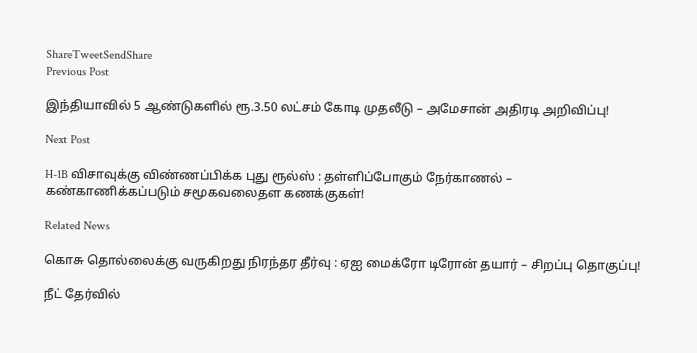ShareTweetSendShare
Previous Post

இந்தியாவில் 5 ஆண்டுகளில் ரூ.3.50 லட்சம் கோடி முதலீடு – அமேசான் அதிரடி அறிவிப்பு!

Next Post

H-1B விசாவுக்கு விண்ணப்பிக்க புது ரூல்ஸ் : தள்ளிப்போகும் நேர்காணல் – கண்காணிக்கப்படும் சமூகவலைதள கணக்குகள்!

Related News

கொசு தொல்லைக்கு வருகிறது நிரந்தர தீர்வு : ஏஐ மைக்ரோ டிரோன் தயார் – சிறப்பு தொகுப்பு!

நீட் தேர்வில்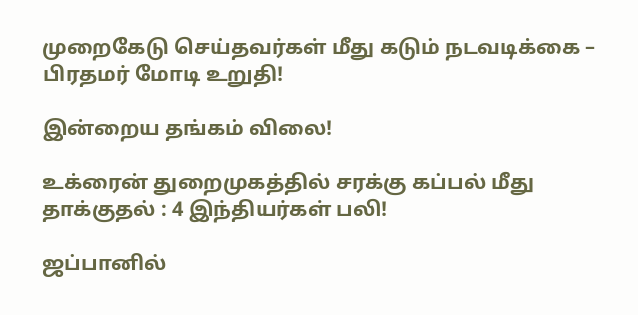முறைகேடு செய்தவர்கள் மீது கடும் நடவடிக்கை – பிரதமர் மோடி உறுதி!

இன்றைய தங்கம் விலை!

உக்ரைன் துறைமுகத்தில் சரக்கு கப்பல் மீது தாக்குதல் : 4 இந்தியர்கள் பலி!

ஜப்பானில்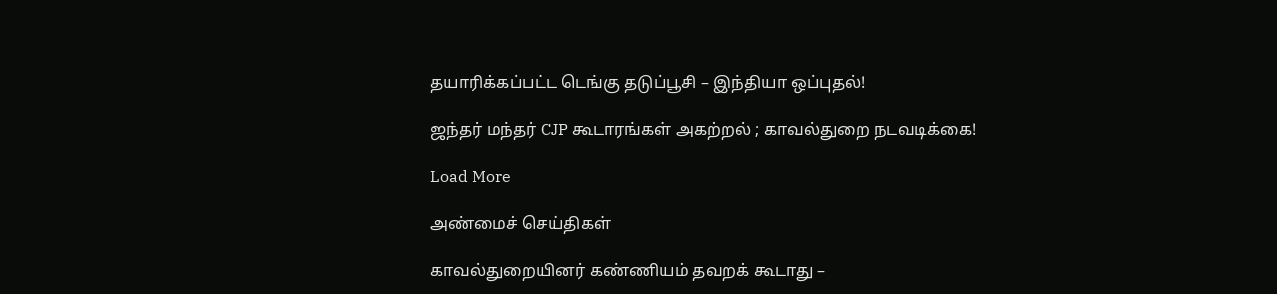தயாரிக்கப்பட்ட டெங்கு தடுப்பூசி – இந்தியா ஒப்புதல்!

ஜந்தர் மந்தர் CJP கூடாரங்கள் அகற்றல் ; காவல்துறை நடவடிக்கை!

Load More

அண்மைச் செய்திகள்

காவல்துறையினர் கண்ணியம் தவறக் கூடாது –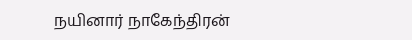நயினார் நாகேந்திரன்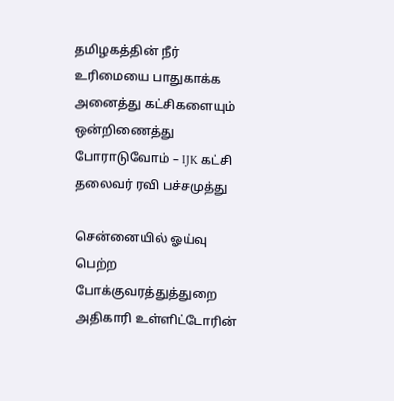தமிழகத்தின் நீர் உரிமையை பாதுகாக்க அனைத்து கட்சிகளையும் ஒன்றிணைத்து போராடுவோம் – IJK கட்சி தலைவர் ரவி பச்சமுத்து

சென்னையில் ஓய்வு பெற்ற போக்குவரத்துத்துறை அதிகாரி உள்ளிட்டோரின்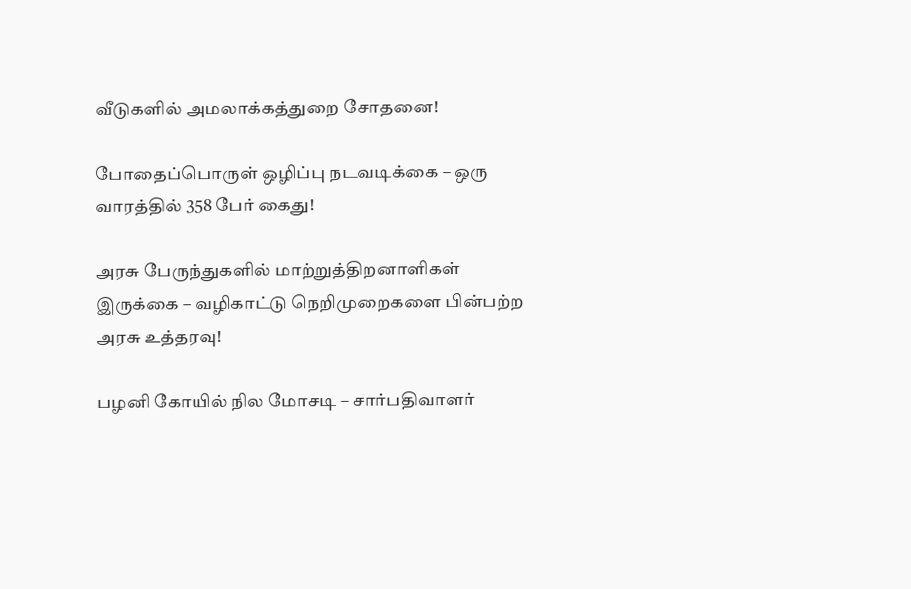வீடுகளில் அமலாக்கத்துறை சோதனை!

போதைப்பொருள் ஒழிப்பு நடவடிக்கை – ஒரு வாரத்தில் 358 பேர் கைது!

அரசு பேருந்துகளில் மாற்றுத்திறனாளிகள் இருக்கை – வழிகாட்டு நெறிமுறைகளை பின்பற்ற அரசு உத்தரவு!

பழனி கோயில் நில மோசடி – சார்பதிவாளர்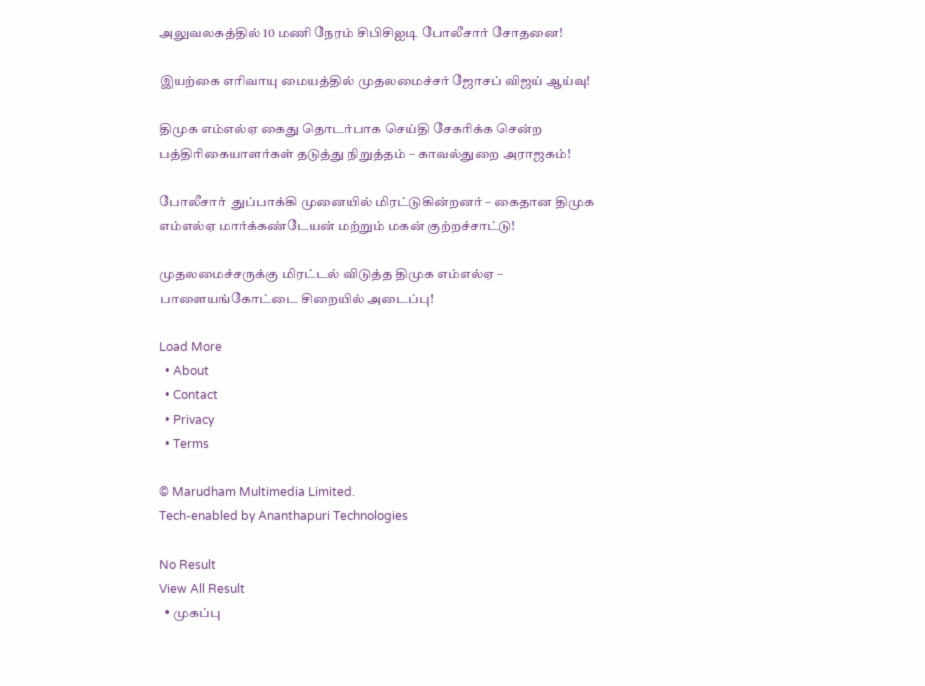அலுவலகத்தில் 10 மணி நேரம் சிபிசிஐடி போலீசார் சோதனை!

இயற்கை எரிவாயு மையத்தில் முதலமைச்சர் ஜோசப் விஜய் ஆய்வு!

திமுக எம்எல்ஏ கைது தொடர்பாக செய்தி சேகரிக்க சென்ற பத்திரிகையாளர்கள் தடுத்து நிறுத்தம் – காவல்துறை அராஜகம்!

போலீசார்  துப்பாக்கி முனையில் மிரட்டுகின்றனர் – கைதான திமுக எம்எல்ஏ மார்க்கண்டேயன் மற்றும் மகன் குற்றச்சாட்டு!

முதலமைச்சருக்கு மிரட்டல் விடுத்த திமுக எம்எல்ஏ – பாளையங்கோட்டை சிறையில் அடைப்பு!

Load More
  • About
  • Contact
  • Privacy
  • Terms

© Marudham Multimedia Limited.
Tech-enabled by Ananthapuri Technologies

No Result
View All Result
  • முகப்பு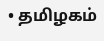• தமிழகம்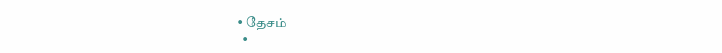• தேசம்
  •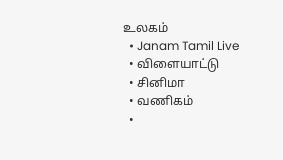உலகம்
  • Janam Tamil Live
  • விளையாட்டு
  • சினிமா
  • வணிகம்
  •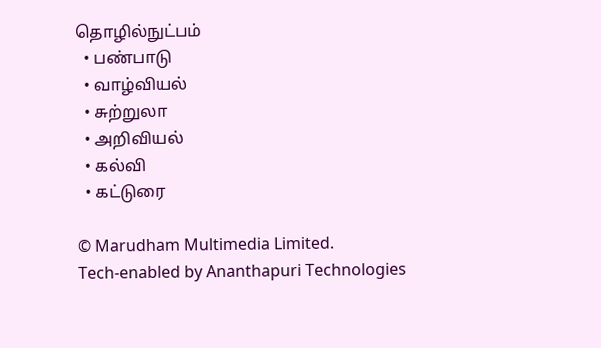தொழில்நுட்பம்
  • பண்பாடு
  • வாழ்வியல்
  • சுற்றுலா
  • அறிவியல்
  • கல்வி
  • கட்டுரை

© Marudham Multimedia Limited.
Tech-enabled by Ananthapuri Technologies